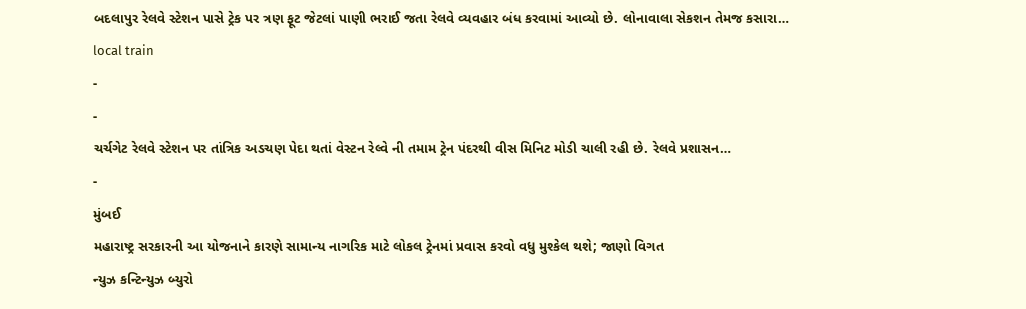બદલાપુર રેલવે સ્ટેશન પાસે ટ્રેક પર ત્રણ ફૂટ જેટલાં પાણી ભરાઈ જતા રેલવે વ્યવહાર બંધ કરવામાં આવ્યો છે. લોનાવાલા સેકશન તેમજ કસારા…
local train
-
-
ચર્ચગેટ રેલવે સ્ટેશન પર તાંત્રિક અડચણ પેદા થતાં વેસ્ટન રેલ્વે ની તમામ ટ્રેન પંદરથી વીસ મિનિટ મોડી ચાલી રહી છે. રેલવે પ્રશાસન…
-
મુંબઈ
મહારાષ્ટ્ર સરકારની આ યોજનાને કારણે સામાન્ય નાગરિક માટે લોકલ ટ્રેનમાં પ્રવાસ કરવો વધુ મુશ્કેલ થશે; જાણો વિગત
ન્યુઝ કન્ટિન્યુઝ બ્યુરો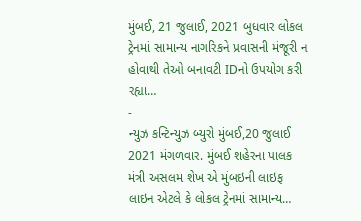મુંબઈ, 21 જુલાઈ, 2021 બુધવાર લોકલ ટ્રેનમાં સામાન્ય નાગરિકને પ્રવાસની મંજૂરી ન હોવાથી તેઓ બનાવટી IDનો ઉપયોગ કરી રહ્યા…
-
ન્યુઝ કન્ટિન્યુઝ બ્યુરો મુંબઈ,20 જુલાઈ 2021 મંગળવાર. મુંબઈ શહેરના પાલક મંત્રી અસલમ શેખ એ મુંબઇની લાઇફ લાઇન એટલે કે લોકલ ટ્રેનમાં સામાન્ય…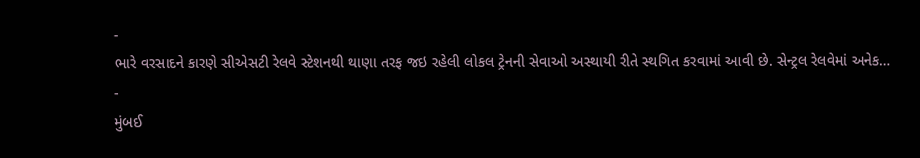-
ભારે વરસાદને કારણે સીએસટી રેલવે સ્ટેશનથી થાણા તરફ જઇ રહેલી લોકલ ટ્રેનની સેવાઓ અસ્થાયી રીતે સ્થગિત કરવામાં આવી છે. સેન્ટ્રલ રેલવેમાં અનેક…
-
મુંબઈ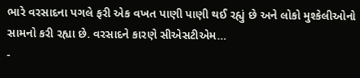ભારે વરસાદના પગલે ફરી એક વખત પાણી પાણી થઈ રહ્યું છે અને લોકો મુશ્કેલીઓનો સામનો કરી રહ્યા છે. વરસાદને કારણે સીએસટીએમ…
-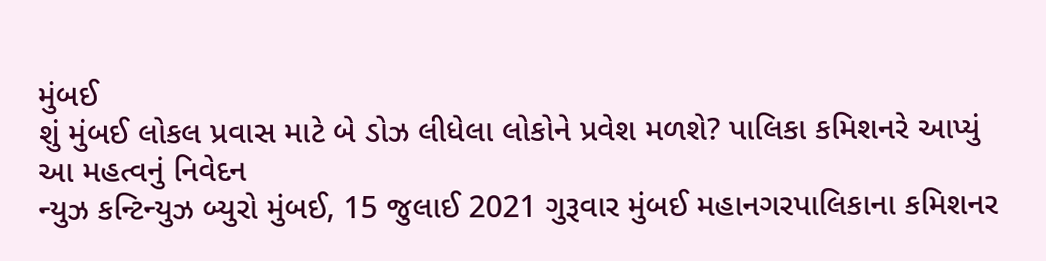મુંબઈ
શું મુંબઈ લોકલ પ્રવાસ માટે બે ડોઝ લીધેલા લોકોને પ્રવેશ મળશે? પાલિકા કમિશનરે આપ્યું આ મહત્વનું નિવેદન
ન્યુઝ કન્ટિન્યુઝ બ્યુરો મુંબઈ, 15 જુલાઈ 2021 ગુરૂવાર મુંબઈ મહાનગરપાલિકાના કમિશનર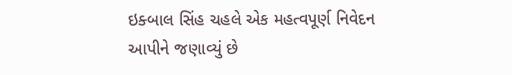ઇક્બાલ સિંહ ચહલે એક મહત્વપૂર્ણ નિવેદન આપીને જણાવ્યું છે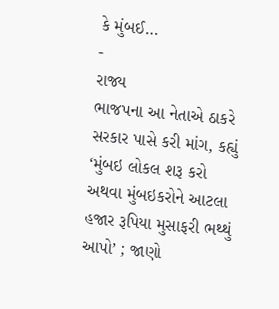કે મુંબઈ…
-
રાજ્ય
ભાજપના આ નેતાએ ઠાકરે સરકાર પાસે કરી માંગ, કહ્યું ‘મુંબઇ લોકલ શરૂ કરો અથવા મુંબઇકરોને આટલા હજાર રૂપિયા મુસાફરી ભથ્થું આપો’ ; જાણો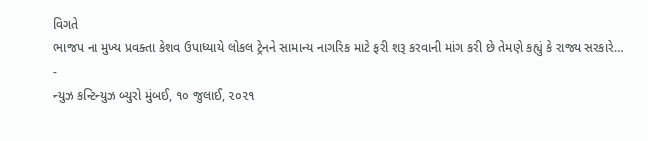વિગતે
ભાજપ ના મુખ્ય પ્રવક્તા કેશવ ઉપાધ્યાયે લોકલ ટ્રેનને સામાન્ય નાગરિક માટે ફરી શરૂ કરવાની માંગ કરી છે તેમણે કહ્યું કે રાજ્ય સરકારે…
-
ન્યુઝ કન્ટિન્યુઝ બ્યુરો મુંબઈ, ૧૦ જુલાઈ, ૨૦૨૧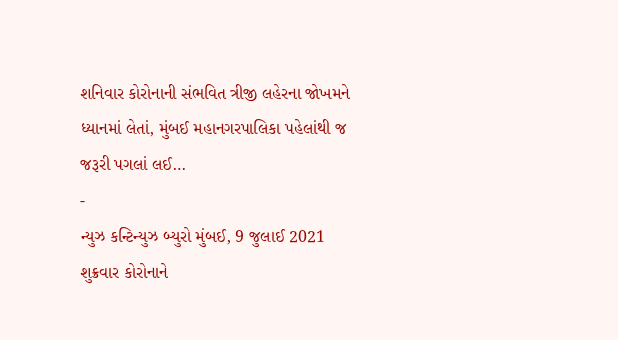શનિવાર કોરોનાની સંભવિત ત્રીજી લહેરના જોખમને ધ્યાનમાં લેતાં, મુંબઈ મહાનગરપાલિકા પહેલાંથી જ જરૂરી પગલાં લઈ…
-
ન્યુઝ કન્ટિન્યુઝ બ્યુરો મુંબઈ, 9 જુલાઈ 2021 શુક્રવાર કોરોનાને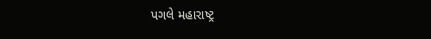પગલે મહારાષ્ટ્ર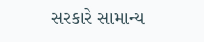સરકારે સામાન્ય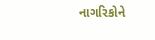નાગરિકોને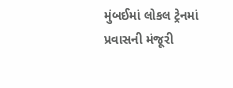મુંબઈમાં લોકલ ટ્રેનમાં પ્રવાસની મંજૂરી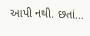આપી નથી. છતાં…